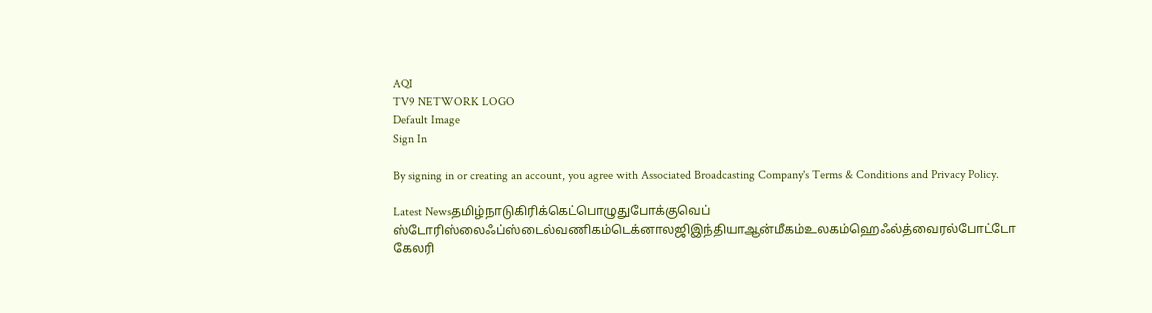AQI
TV9 NETWORK LOGO
Default Image
Sign In

By signing in or creating an account, you agree with Associated Broadcasting Company's Terms & Conditions and Privacy Policy.

Latest Newsதமிழ்நாடுகிரிக்கெட்பொழுதுபோக்குவெப் ஸ்டோரிஸ்லைஃப்ஸ்டைல்வணிகம்டெக்னாலஜிஇந்தியாஆன்மீகம்உலகம்ஹெஃல்த்வைரல்போட்டோ கேலரி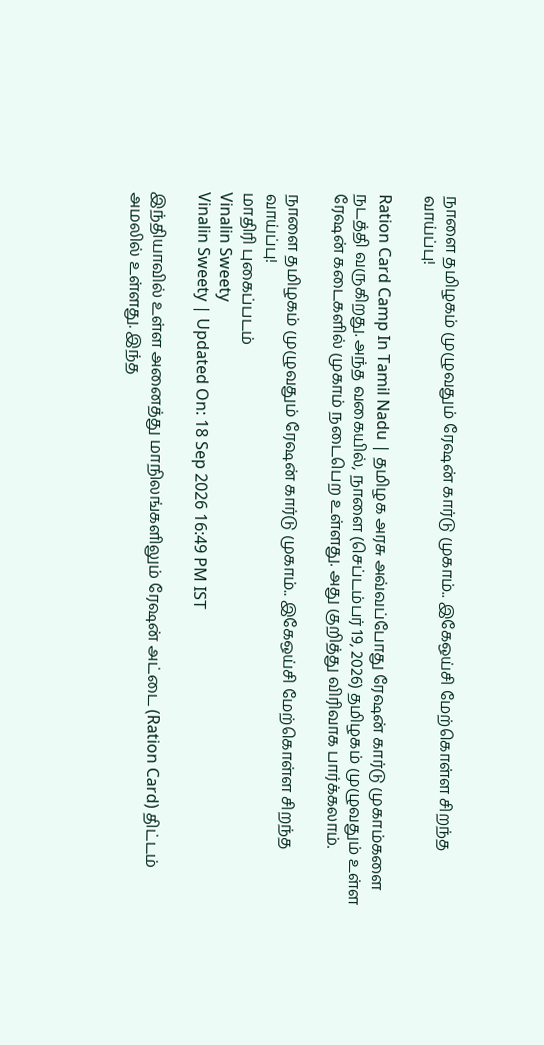நாளை தமிழகம் முழுவதும் ரேஷன் கார்டு முகாம்.. இகேஒய்சி மேற்கொள்ள சிறந்த வாய்ப்பு!

Ration Card Camp In Tamil Nadu | தமிழக அரசு அவ்வப்போது ரேஷன் கார்டு முகாம்களை நடத்தி வருகிறது. அந்த வகையில், நாளை (செப்டம்பர் 19, 2026) தமிழகம் முழுவதும் உள்ள ரேஷன் கடைகளில் முகாம் நடைபெற உள்ளது. அது குறித்து விரிவாக பார்க்கலாம்.

நாளை தமிழகம் முழுவதும் ரேஷன் கார்டு முகாம்.. இகேஒய்சி மேற்கொள்ள சிறந்த வாய்ப்பு!
மாதிரி புகைப்படம்
Vinalin Sweety
Vinalin Sweety | Updated On: 18 Sep 2026 16:49 PM IST

இந்தியாவில் உள்ள அனைத்து மாநிலங்களிலும் ரேஷன் அட்டை (Ration Card) திட்டம் அமலில் உள்ளது. இந்த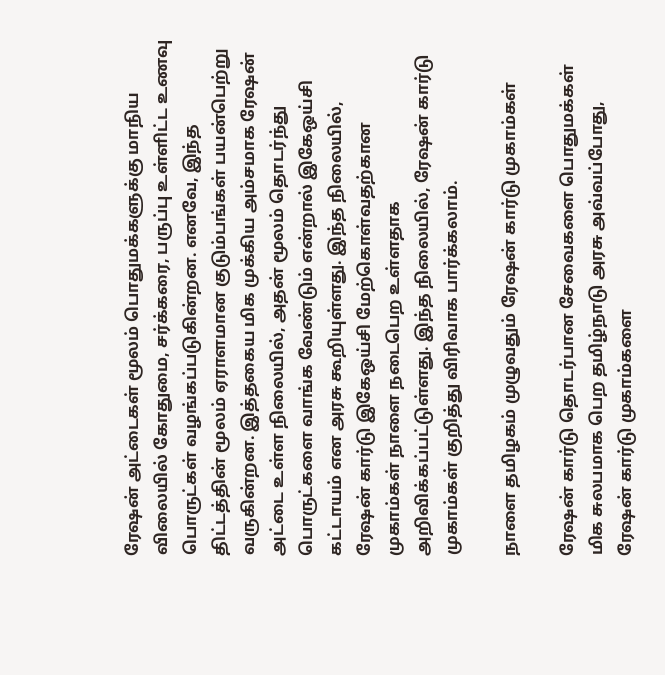ரேஷன் அட்டைகள் மூலம் பொதுமக்களுக்கு மாநிய விலையில் கோதுமை, சர்க்கரை, பருப்பு உள்ளிட்ட உணவு பொருட்கள் வழங்கப்படுகின்றன. எனவே, இந்த திட்டத்தின் மூலம் ஏராளமான குடும்பங்கள் பயன்பெற்று வருகின்றன. இத்தகைய மிக முக்கிய அம்சமாக ரேஷன் அட்டை உள்ள நிலையில், அதன் மூலம் தொடர்ந்து பொருட்களை வாங்க வேண்டும் என்றால் இகேஒய்சி கட்டாயம் என அரசு கூறியுள்ளது. இந்த நிலையில், ரேஷன் கார்டு இகேஒய்சி மேற்கொள்வதற்கான முகாம்கள் நாளை நடைபெற உள்ளதாக அறிவிக்கப்பட்டுள்ளது. இந்த நிலையில், ரேஷன் கார்டு முகாம்கள் குறித்து விரிவாக பார்க்கலாம்.

நாளை தமிழகம் முழுவதும் ரேஷன் கார்டு முகாம்கள்

ரேஷன் கார்டு தொடர்பான சேவைகளை பொதுமக்கள் மிக சுலபமாக பெற தமிழ்நாடு அரசு அவ்வப்போது, ரேஷன் கார்டு முகாம்களை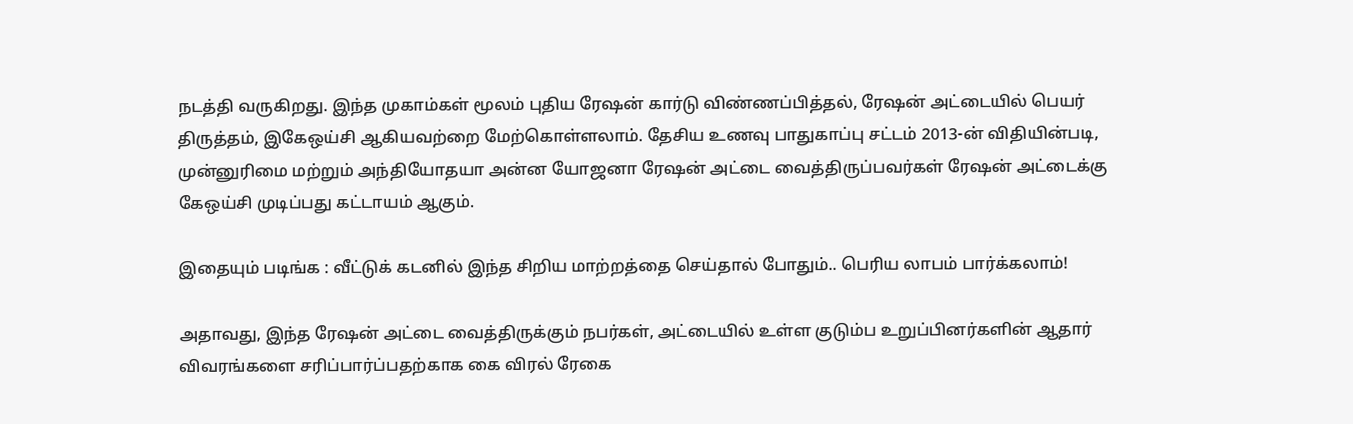நடத்தி வருகிறது. இந்த முகாம்கள் மூலம் புதிய ரேஷன் கார்டு விண்ணப்பித்தல், ரேஷன் அட்டையில் பெயர் திருத்தம், இகேஒய்சி ஆகியவற்றை மேற்கொள்ளலாம். தேசிய உணவு பாதுகாப்பு சட்டம் 2013-ன் விதியின்படி, முன்னுரிமை மற்றும் அந்தியோதயா அன்ன யோஜனா ரேஷன் அட்டை வைத்திருப்பவர்கள் ரேஷன் அட்டைக்கு கேஒய்சி முடிப்பது கட்டாயம் ஆகும்.

இதையும் படிங்க : வீட்டுக் கடனில் இந்த சிறிய மாற்றத்தை செய்தால் போதும்.. பெரிய லாபம் பார்க்கலாம்!

அதாவது, இந்த ரேஷன் அட்டை வைத்திருக்கும் நபர்கள், அட்டையில் உள்ள குடும்ப உறுப்பினர்களின் ஆதார் விவரங்களை சரிப்பார்ப்பதற்காக கை விரல் ரேகை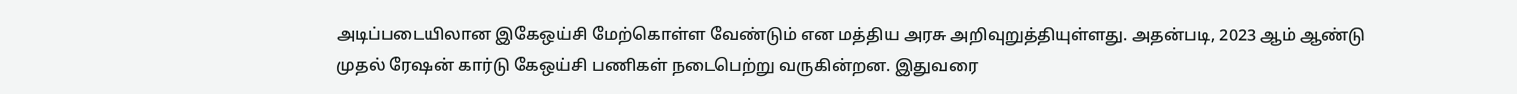அடிப்படையிலான இகேஒய்சி மேற்கொள்ள வேண்டும் என மத்திய அரசு அறிவுறுத்தியுள்ளது. அதன்படி, 2023 ஆம் ஆண்டு முதல் ரேஷன் கார்டு கேஒய்சி பணிகள் நடைபெற்று வருகின்றன. இதுவரை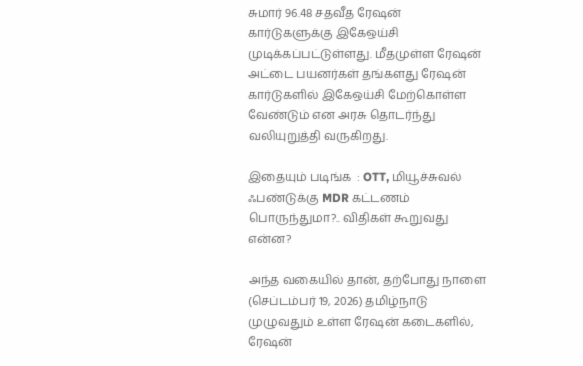சுமார் 96.48 சதவீத ரேஷன் கார்டுகளுக்கு இகேஒய்சி முடிக்கப்பட்டுள்ளது. மீதமுள்ள ரேஷன் அட்டை பயனர்கள் தங்களது ரேஷன் கார்டுகளில் இகேஒய்சி மேற்கொள்ள வேண்டும் என அரசு தொடர்ந்து வலியுறுத்தி வருகிறது.

இதையும் படிங்க  : OTT, மியூச்சுவல் ஃபண்டுக்கு MDR கட்டணம் பொருந்துமா?.. விதிகள் கூறுவது என்ன?

அந்த வகையில் தான், தற்போது நாளை (செப்டம்பர் 19, 2026) தமிழ்நாடு முழுவதும் உள்ள ரேஷன் கடைகளில், ரேஷன்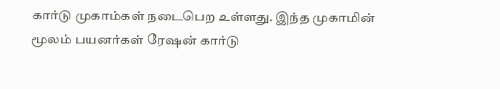கார்டு முகாம்கள் நடைபெற உள்ளது. இந்த முகாமின் மூலம் பயனர்கள் ரேஷன் கார்டு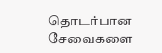தொடர்பான சேவைகளை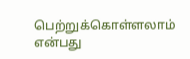பெற்றுக்கொள்ளலாம் என்பது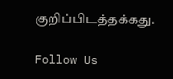குறிப்பிடத்தக்கது.

Follow Us